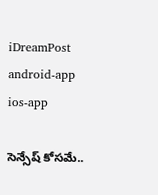iDreamPost
android-app
ios-app

సెన్సేష్ కోసమే..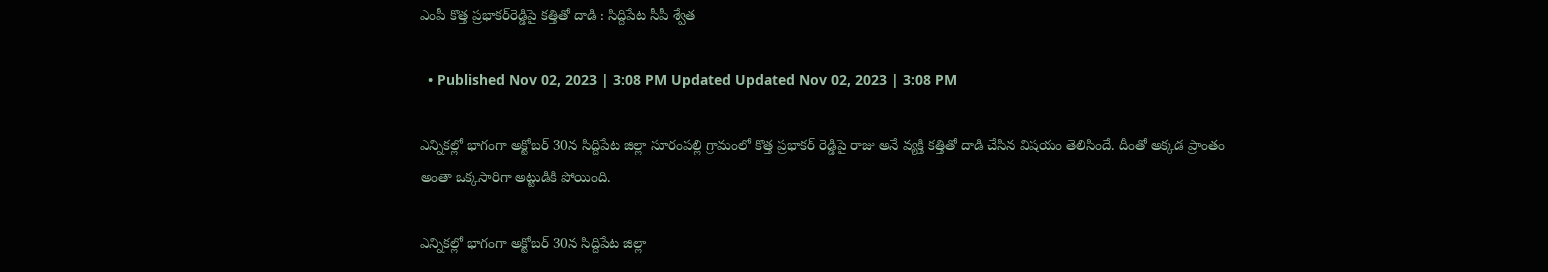ఎంపీ కొత్త ప్రభాకర్‌రెడ్డిపై కత్తితో దాడి : సిద్దిపేట సీపీ శ్వేత

  • Published Nov 02, 2023 | 3:08 PM Updated Updated Nov 02, 2023 | 3:08 PM

ఎన్నికల్లో భాగంగా అక్టోబర్ 30న సిద్దిపేట జిల్లా సూరంపల్లి గ్రామంలో కొత్త ప్రభాకర్ రెడ్డిపై రాజు అనే వ్యక్తి కత్తితో దాడి చేసిన విషయం తెలిసిందే. దీంతో అక్కడ ప్రాంతం అంతా ఒక్కసారిగా అట్టుడికి పోయింది.

ఎన్నికల్లో భాగంగా అక్టోబర్ 30న సిద్దిపేట జిల్లా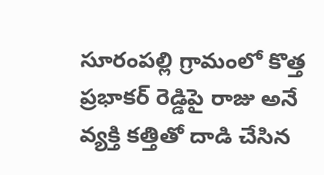సూరంపల్లి గ్రామంలో కొత్త ప్రభాకర్ రెడ్డిపై రాజు అనే వ్యక్తి కత్తితో దాడి చేసిన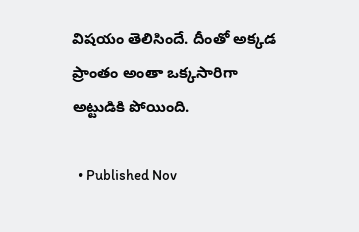విషయం తెలిసిందే. దీంతో అక్కడ ప్రాంతం అంతా ఒక్కసారిగా అట్టుడికి పోయింది.

  • Published Nov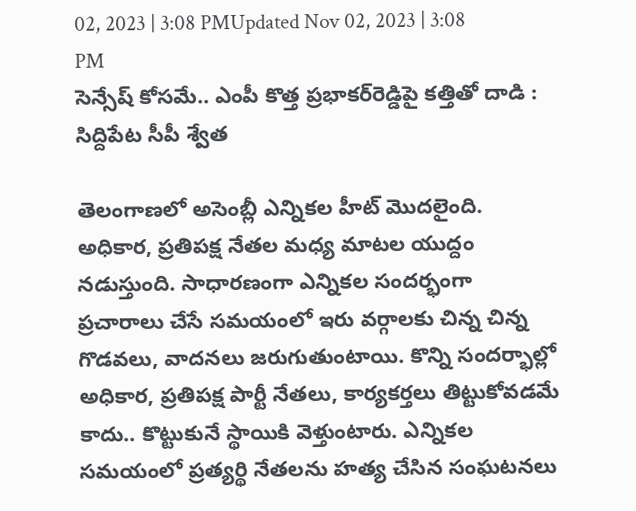02, 2023 | 3:08 PMUpdated Nov 02, 2023 | 3:08 PM
సెన్సేష్ కోసమే.. ఎంపీ కొత్త ప్రభాకర్‌రెడ్డిపై కత్తితో దాడి : సిద్దిపేట సీపీ శ్వేత

తెలంగాణలో అసెంబ్లీ ఎన్నికల హీట్ మొదలైంది. అధికార, ప్రతిపక్ష నేతల మధ్య మాటల యుద్దం నడుస్తుంది. సాధారణంగా ఎన్నికల సందర్భంగా ప్రచారాలు చేసే సమయంలో ఇరు వర్గాలకు చిన్న చిన్న గొడవలు, వాదనలు జరుగుతుంటాయి. కొన్ని సందర్భాల్లో అధికార, ప్రతిపక్ష పార్టీ నేతలు, కార్యకర్తలు తిట్టుకోవడమే కాదు.. కొట్టుకునే స్థాయికి వెళ్తుంటారు. ఎన్నికల సమయంలో ప్రత్యర్థి నేతలను హత్య చేసిన సంఘటనలు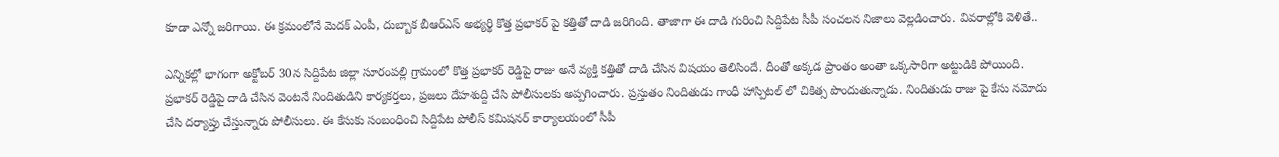కూడా ఎన్నో జరిగాయి. ఈ క్రమంలోనే మెదక్ ఎంపీ, దుబ్బాక బీఆర్ఎస్ అభ్యర్థి కొత్త ప్రభాకర్ పై కత్తితో దాడి జరిగింది. తాజాగా ఈ దాడి గురించి సిద్దిపేట సీపీ సంచలన నిజాలు వెల్లడించారు. వివరాల్లోకి వెళితే..

ఎన్నికల్లో భాగంగా అక్టోబర్ 30న సిద్దిపేట జిల్లా సూరంపల్లి గ్రామంలో కొత్త ప్రభాకర్ రెడ్డిపై రాజు అనే వ్యక్తి కత్తితో దాడి చేసిన విషయం తెలిసిందే. దీంతో అక్కడ ప్రాంతం అంతా ఒక్కసారిగా అట్టుడికి పోయింది. ప్రభాకర్ రెడ్డిపై దాడి చేసిన వెంటనే నిందితుడిని కార్యకర్తలు, ప్రజలు దేహశుద్ది చేసి పోలీసులకు అప్పగించారు. ప్రస్తుతం నిందితుడు గాంధీ హాస్పిటల్ లో చికిత్స పొందుతున్నాడు. నిందితుడు రాజు పై కేసు నమోదు చేసి దర్యాప్తు చేస్తున్నారు పోలీసులు. ఈ కేసుకు సంబంధించి సిద్దిపేట పోలీస్ కమిషనర్ కార్యాలయంలో సీపీ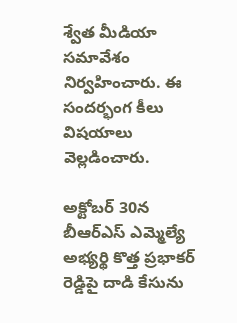శ్వేత మీడియా సమావేశం నిర్వహించారు. ఈ సందర్భంగ కీలు విషయాలు వెల్లడించారు.

అక్టోబర్ 30న బీఆర్ఎస్ ఎమ్మెల్యే అభ్యర్థి కొత్త ప్రభాకర్ రెడ్డిపై దాడి కేసును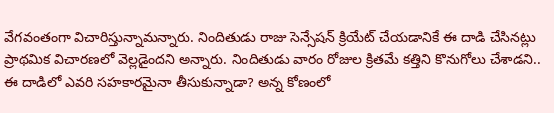వేగవంతంగా విచారిస్తున్నామన్నారు. నిందితుడు రాజు సెన్సేషన్ క్రియేట్ చేయడానికే ఈ దాడి చేసినట్లు ప్రాథమిక విచారణలో వెల్లడైందని అన్నారు. నిందితుడు వారం రోజుల క్రితమే కత్తిని కొనుగోలు చేశాడని.. ఈ దాడిలో ఎవరి సహకారమైనా తీసుకున్నాడా? అన్న కోణంలో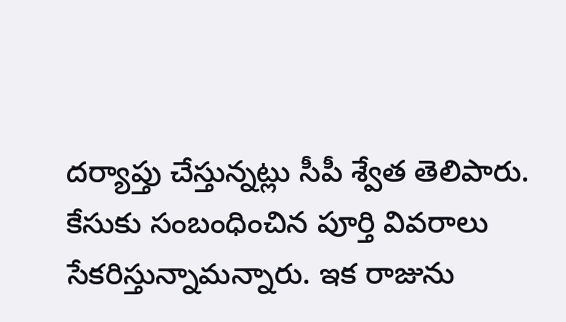దర్యాప్తు చేస్తున్నట్లు సీపీ శ్వేత తెలిపారు. కేసుకు సంబంధించిన పూర్తి వివరాలు సేకరిస్తున్నామన్నారు. ఇక రాజును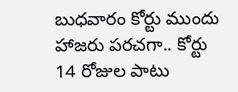బుధవారం కోర్టు ముందు హాజరు పరచగా.. కోర్టు 14 రోజుల పాటు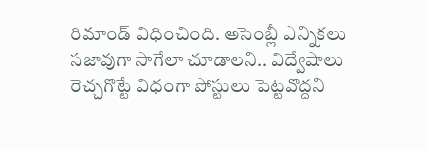రిమాండ్ విధించింది. అసెంబ్లీ ఎన్నికలు సజావుగా సాగేలా చూడాలని.. విద్వేషాలు రెచ్చగొట్టే విధంగా పోస్టులు పెట్టవొద్దని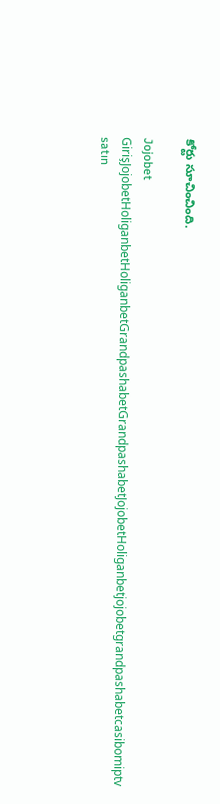కోర్టు సూచించింది.

Jojobet GirişJojobetHoliganbetHoliganbetGrandpashabetGrandpashabetJojobetHoliganbetjojobetgrandpashabetcasibomiptv satın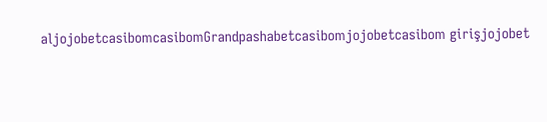aljojobetcasibomcasibomGrandpashabetcasibomjojobetcasibom girişjojobet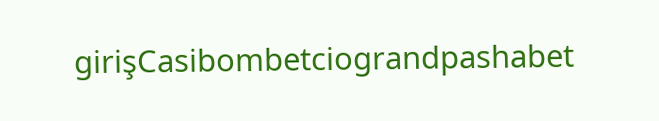girişCasibombetciograndpashabet